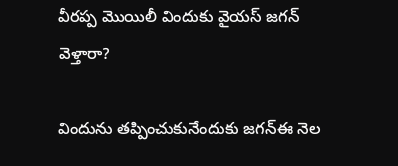వీరప్ప మొయిలీ విందుకు వైయస్ జగన్ వెళ్తారా?

విందును తప్పించుకునేందుకు జగన్ఈ నెల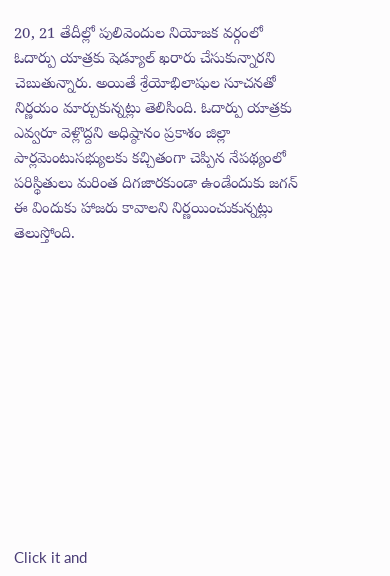20, 21 తేదీల్లో పులివెందుల నియోజక వర్గంలో ఓదార్పు యాత్రకు షెడ్యూల్ ఖరారు చేసుకున్నారని చెబుతున్నారు. అయితే శ్రేయోభిలాషుల సూచనతో నిర్ణయం మార్చుకున్నట్లు తెలిసింది. ఓదార్పు యాత్రకు ఎవ్వరూ వెళ్లొద్దని అధిష్ఠానం ప్రకాశం జిల్లా పార్లమెంటుసభ్యులకు కచ్చితంగా చెప్పిన నేపథ్యంలో పరిస్థితులు మరింత దిగజారకుండా ఉండేందుకు జగన్ ఈ విందుకు హాజరు కావాలని నిర్ణయించుకున్నట్లు తెలుస్తోంది.












Click it and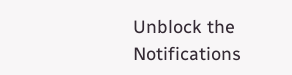Unblock the Notifications